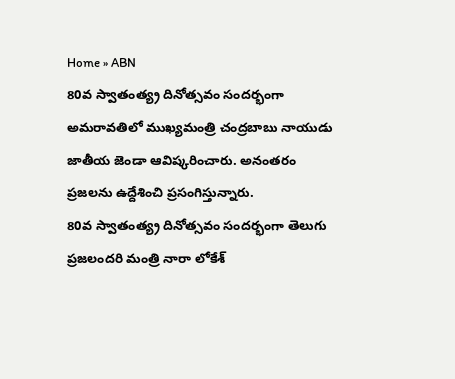Home » ABN
80వ స్వాతంత్య్ర దినోత్సవం సందర్భంగా అమరావతిలో ముఖ్యమంత్రి చంద్రబాబు నాయుడు జాతీయ జెండా ఆవిష్కరించారు. అనంతరం ప్రజలను ఉద్దేశించి ప్రసంగిస్తున్నారు.
80వ స్వాతంత్య్ర దినోత్సవం సందర్భంగా తెలుగు ప్రజలందరి మంత్రి నారా లోకేశ్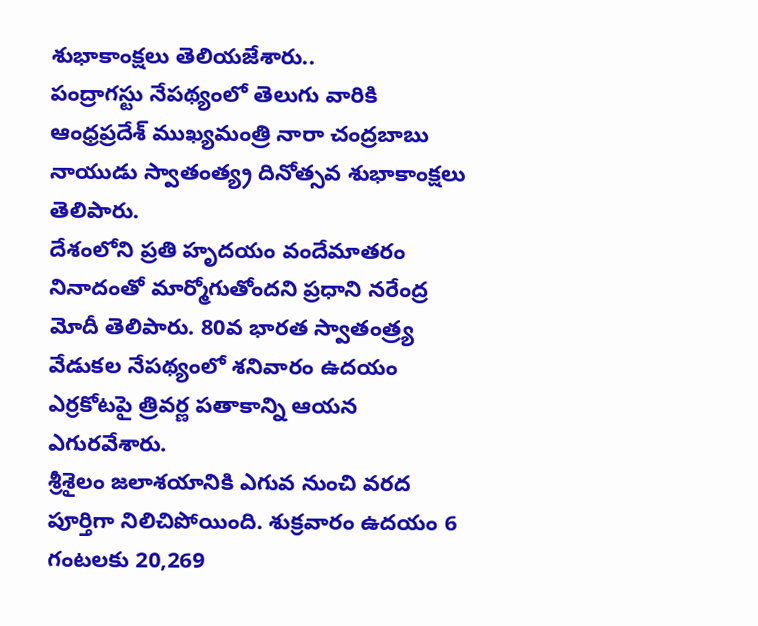శుభాకాంక్షలు తెలియజేశారు..
పంద్రాగస్టు నేపథ్యంలో తెలుగు వారికి ఆంధ్రప్రదేశ్ ముఖ్యమంత్రి నారా చంద్రబాబు నాయుడు స్వాతంత్య్ర దినోత్సవ శుభాకాంక్షలు తెలిపారు.
దేశంలోని ప్రతి హృదయం వందేమాతరం నినాదంతో మార్మోగుతోందని ప్రధాని నరేంద్ర మోదీ తెలిపారు. 80వ భారత స్వాతంత్ర్య వేడుకల నేపథ్యంలో శనివారం ఉదయం ఎర్రకోటపై త్రివర్ణ పతాకాన్ని ఆయన ఎగురవేశారు.
శ్రీశైలం జలాశయానికి ఎగువ నుంచి వరద పూర్తిగా నిలిచిపోయింది. శుక్రవారం ఉదయం 6 గంటలకు 20,269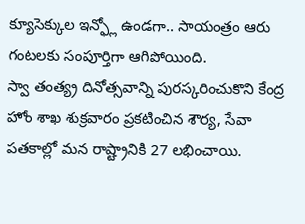క్యూసెక్కుల ఇన్ఫ్లో ఉండగా.. సాయంత్రం ఆరు గంటలకు సంపూర్తిగా ఆగిపోయింది.
స్వా తంత్య్ర దినోత్సవాన్ని పురస్కరించుకొని కేంద్ర హోం శాఖ శుక్రవారం ప్రకటించిన శౌర్య, సేవా పతకాల్లో మన రాష్ట్రానికి 27 లభించాయి.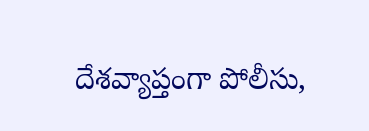దేశవ్యాప్తంగా పోలీసు,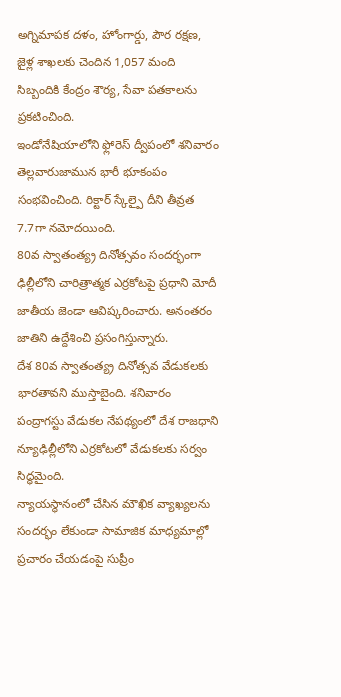అగ్నిమాపక దళం, హోంగార్డు, పౌర రక్షణ, జైళ్ల శాఖలకు చెందిన 1,057 మంది సిబ్బందికి కేంద్రం శౌర్య, సేవా పతకాలను ప్రకటించింది.
ఇండోనేషియాలోని ఫ్లోరెస్ ద్వీపంలో శనివారం తెల్లవారుజామున భారీ భూకంపం సంభవించింది. రిక్టార్ స్కేల్పై దీని తీవ్రత 7.7గా నమోదయింది.
80వ స్వాతంత్య్ర దినోత్సవం సందర్భంగా ఢిల్లీలోని చారిత్రాత్మక ఎర్రకోటపై ప్రధాని మోదీ జాతీయ జెండా ఆవిష్కరించారు. అనంతరం జాతిని ఉద్దేశించి ప్రసంగిస్తున్నారు.
దేశ 80వ స్వాతంత్య్ర దినోత్సవ వేడుకలకు భారతావని ముస్తాబైంది. శనివారం పంద్రాగస్టు వేడుకల నేపథ్యంలో దేశ రాజధాని న్యూఢిల్లీలోని ఎర్రకోటలో వేడుకలకు సర్వం సిద్ధమైంది.
న్యాయస్థానంలో చేసిన మౌఖిక వ్యాఖ్యలను సందర్భం లేకుండా సామాజిక మాధ్యమాల్లో ప్రచారం చేయడంపై సుప్రీం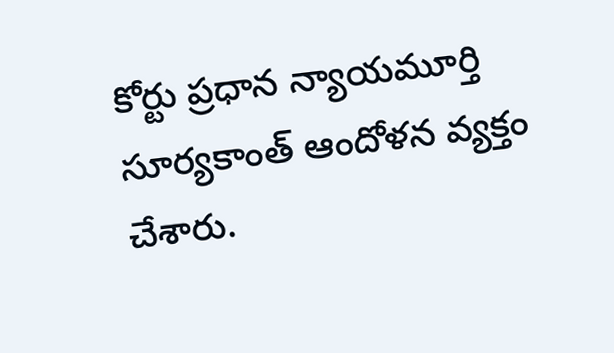కోర్టు ప్రధాన న్యాయమూర్తి సూర్యకాంత్ ఆందోళన వ్యక్తం చేశారు.